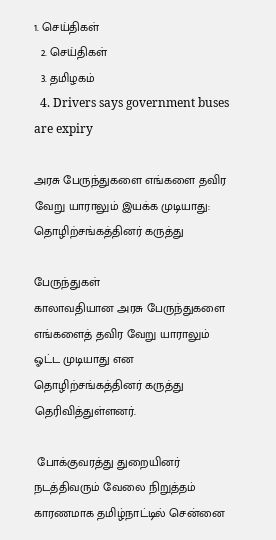1. செய்திகள்
  2. செய்திகள்
  3. த‌மிழக‌ம்
  4. Drivers says government buses are expiry

அரசு பேருந்துகளை எங்களை தவிர வேறு யாராலும் இயக்க முடியாது: தொழிற்சங்கத்தினர் கருத்து

பேருந்துகள்
காலாவதியான அரசு பேருந்துகளை எங்களைத் தவிர வேறு யாராலும் ஓட்ட முடியாது என தொழிற்சங்கத்தினர் கருத்து தெரிவித்துள்ளனர்.

 போக்குவரத்து துறையினர் நடத்திவரும் வேலை நிறுத்தம் காரணமாக தமிழ்நாட்டில் சென்னை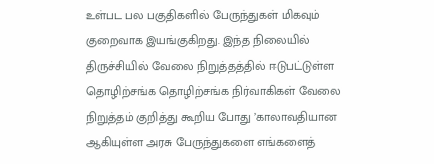உள்பட பல பகுதிகளில் பேருந்துகள் மிகவும் குறைவாக இயங்குகிறது. இந்த நிலையில் திருச்சியில் வேலை நிறுத்தத்தில் ஈடுபட்டுள்ள தொழிற்சங்க தொழிற்சங்க நிர்வாகிகள் வேலை நிறுத்தம் குறித்து கூறிய போது ’காலாவதியான ஆகியுள்ள அரசு பேருந்துகளை எங்களைத்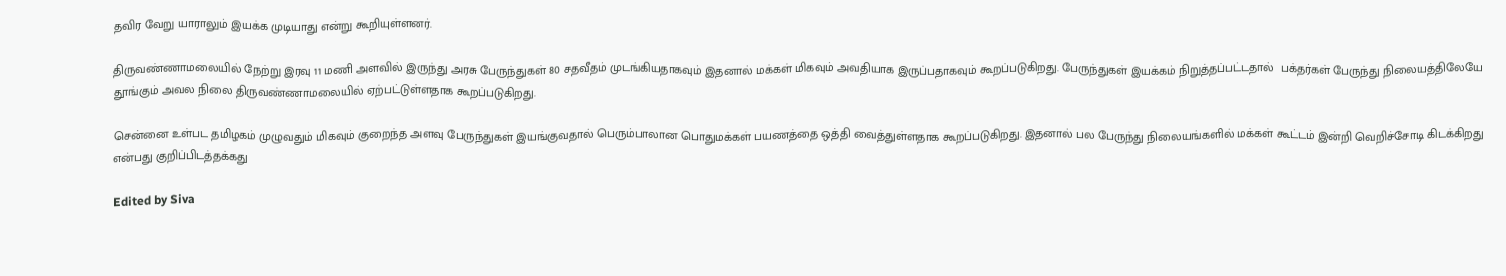தவிர வேறு யாராலும் இயக்க முடியாது என்று கூறியுள்ளனர்.

திருவண்ணாமலையில் நேற்று இரவு 11 மணி அளவில் இருந்து அரசு பேருந்துகள் 80 சதவீதம் முடங்கியதாகவும் இதனால் மக்கள் மிகவும் அவதியாக இருப்பதாகவும் கூறப்படுகிறது. பேருந்துகள் இயக்கம் நிறுத்தப்பட்டதால்  பக்தர்கள் பேருந்து நிலையத்திலேயே தூங்கும் அவல நிலை திருவண்ணாமலையில் ஏற்பட்டுள்ளதாக கூறப்படுகிறது.

சென்னை உள்பட தமிழகம் முழுவதும் மிகவும் குறைந்த அளவு பேருந்துகள் இயங்குவதால் பெரும்பாலான பொதுமக்கள் பயணத்தை ஒத்தி வைத்துள்ளதாக கூறப்படுகிறது. இதனால் பல பேருந்து நிலையங்களில் மக்கள் கூட்டம் இன்றி வெறிச்சோடி கிடக்கிறது என்பது குறிப்பிடத்தக்கது

Edited by Siva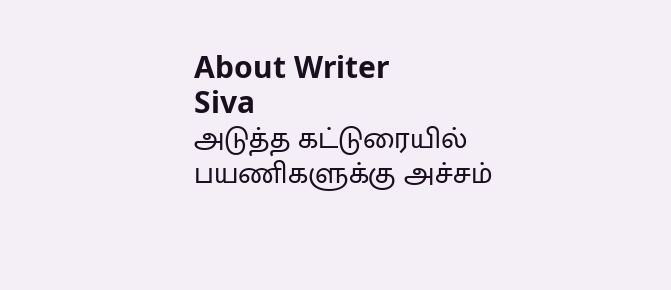About Writer
Siva
அடுத்த கட்டுரையில்
பயணிகளுக்கு அச்சம்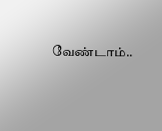வேண்டாம்..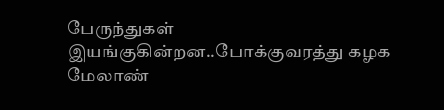பேருந்துகள் இயங்குகின்றன..போக்குவரத்து கழக மேலாண்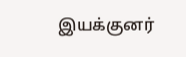இயக்குனர்